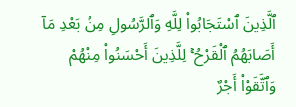ٱلَّذِينَ ٱسْتَجَابُوا۟ لِلَّهِ وَٱلرَّسُولِ مِنۢ بَعْدِ مَآ أَصَابَهُمُ ٱلْقَرْحُ ۚ لِلَّذِينَ أَحْسَنُوا۟ مِنْهُمْ وَٱتَّقَوْا۟ أَجْرٌ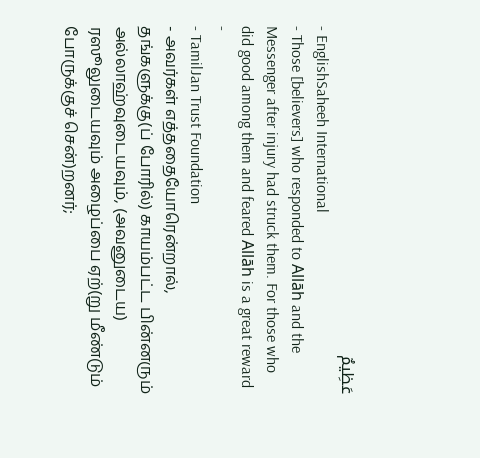عَظِيمٌ
- EnglishSaheeh International
- Those [believers] who responded to Allāh and the Messenger after injury had struck them. For those who did good among them and feared Allāh is a great reward -
- TamilJan Trust Foundation
- அவர்கள் எத்ததையோரென்றால், தங்களுக்கு(ப் போரில்) காயம்பட்ட பின்னரும் அல்லாஹ்வுடையவும், (அவனுடைய) ரஸூலுடையவும் அழைப்பை ஏற்(று மீண்டும் போருக்குச் சென்)றனர்;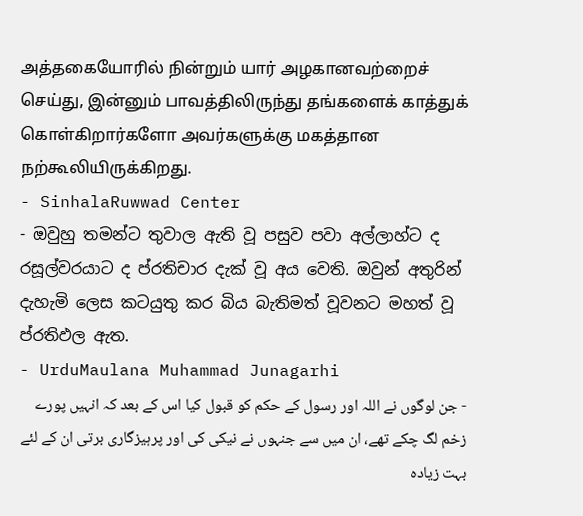அத்தகையோரில் நின்றும் யார் அழகானவற்றைச் செய்து, இன்னும் பாவத்திலிருந்து தங்களைக் காத்துக் கொள்கிறார்களோ அவர்களுக்கு மகத்தான நற்கூலியிருக்கிறது.
- SinhalaRuwwad Center
- ඔවුහු තමන්ට තුවාල ඇති වූ පසුව පවා අල්ලාහ්ට ද රසූල්වරයාට ද ප්රතිචාර දැක් වූ අය වෙති. ඔවුන් අතුරින් දැහැමි ලෙස කටයුතු කර බිය බැතිමත් වූවනට මහත් වූ ප්රතිඵල ඇත.
- UrduMaulana Muhammad Junagarhi
- جن لوگوں نے اللہ اور رسول کے حکم کو قبول کیا اس کے بعد کہ انہیں پورے زخم لگ چکے تھے، ان میں سے جنہوں نے نیکی کی اور پرہیزگاری برتی ان کے لئے بہت زیاده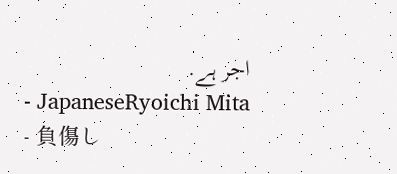اجر ہے.
- JapaneseRyoichi Mita
- 負傷し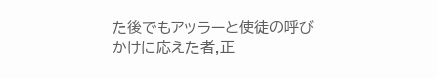た後でもアッラーと使徒の呼びかけに応えた者,正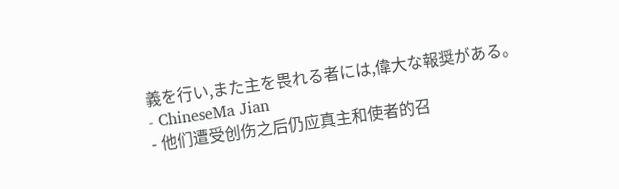義を行い,また主を畏れる者には,偉大な報奨がある。
- ChineseMa Jian
- 他们遭受创伤之后仍应真主和使者的召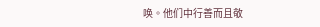唤。他们中行善而且敬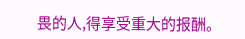畏的人,得享受重大的报酬。